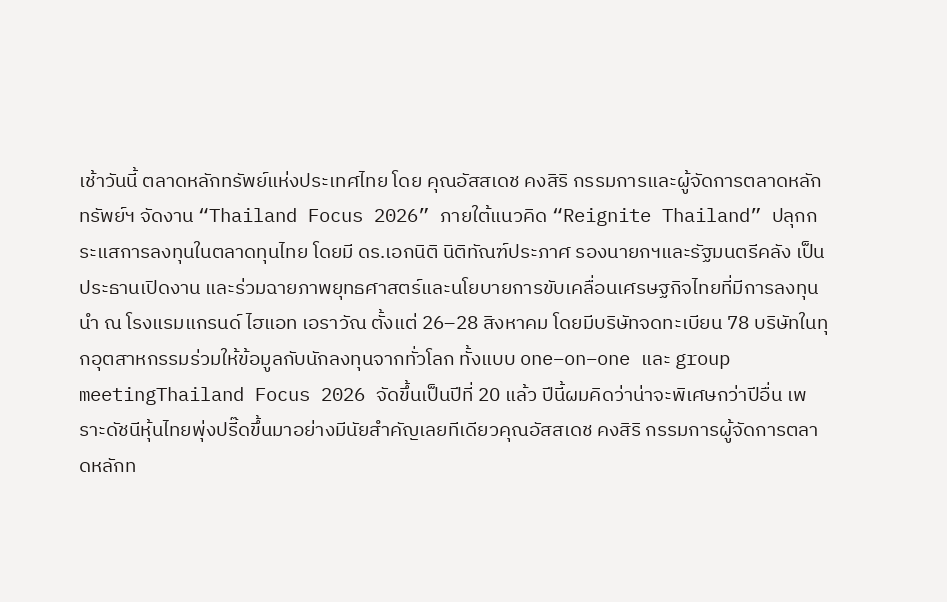เช้าวันนี้ ตลาดหลักทรัพย์แห่งประเทศไทย โดย คุณอัสสเดช คงสิริ กรรมการและผู้จัดการตลาดหลักทรัพย์ฯ จัดงาน “Thailand Focus 2026” ภายใต้แนวคิด “Reignite Thailand” ปลุกกระแสการลงทุนในตลาดทุนไทย โดยมี ดร.เอกนิติ นิติทัณฑ์ประภาศ รองนายกฯและรัฐมนตรีคลัง เป็นประธานเปิดงาน และร่วมฉายภาพยุทธศาสตร์และนโยบายการขับเคลื่อนเศรษฐกิจไทยที่มีการลงทุนนำ ณ โรงแรมแกรนด์ ไฮแอท เอราวัณ ตั้งแต่ 26–28 สิงหาคม โดยมีบริษัทจดทะเบียน 78 บริษัทในทุกอุตสาหกรรมร่วมให้ข้อมูลกับนักลงทุนจากทั่วโลก ทั้งแบบ one–on–one และ group meetingThailand Focus 2026 จัดขึ้นเป็นปีที่ 20 แล้ว ปีนี้ผมคิดว่าน่าจะพิเศษกว่าปีอื่น เพราะดัชนีหุ้นไทยพุ่งปรี๊ดขึ้นมาอย่างมีนัยสำคัญเลยทีเดียวคุณอัสสเดช คงสิริ กรรมการผู้จัดการตลาดหลักท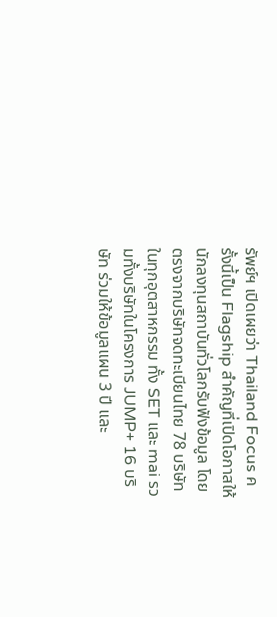รัพย์ฯ เปิดเผยว่า Thailand Focus ครั้งนี้เป็น Flagship สำคัญที่เปิดโอกาสให้นักลงทุนสถาบันทั่วโลกรับฟังข้อมูล โดยตรงจากบริษัทจดทะเบียนไทย 78 บริษัทในทุกอุตสาหกรรม ทั้ง SET และ mai รวมทั้งบริษัทในโครงการ JUMP+ 16 บริษัท ร่วมให้ข้อมูลแผน 3 ปี และ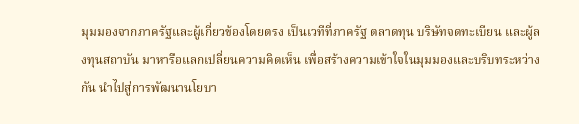มุมมองจากภาครัฐและผู้เกี่ยวข้องโดยตรง เป็นเวทีที่ภาครัฐ ตลาดทุน บริษัทจดทะเบียน และผู้ลงทุนสถาบัน มาหารือแลกเปลี่ยนความคิดเห็น เพื่อสร้างความเข้าใจในมุมมองและบริบทระหว่างกัน นำไปสู่การพัฒนานโยบา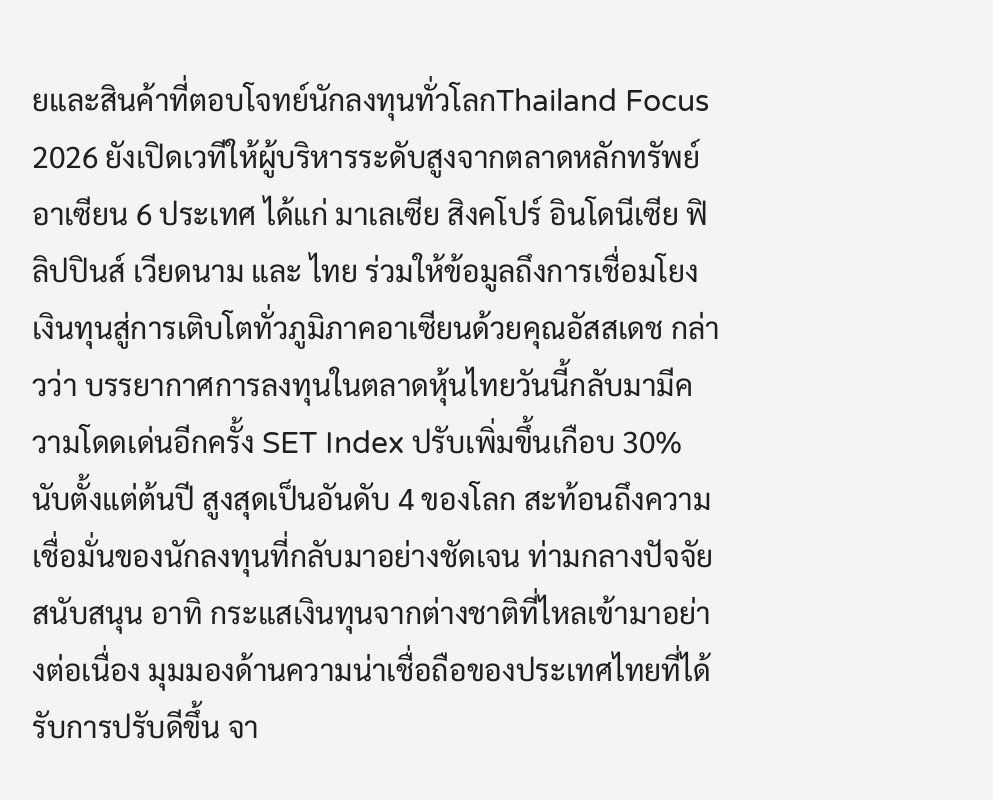ยและสินค้าที่ตอบโจทย์นักลงทุนทั่วโลกThailand Focus 2026 ยังเปิดเวทีให้ผู้บริหารระดับสูงจากตลาดหลักทรัพย์อาเซียน 6 ประเทศ ได้แก่ มาเลเซีย สิงคโปร์ อินโดนีเซีย ฟิลิปปินส์ เวียดนาม และ ไทย ร่วมให้ข้อมูลถึงการเชื่อมโยงเงินทุนสู่การเติบโตทั่วภูมิภาคอาเซียนด้วยคุณอัสสเดช กล่าวว่า บรรยากาศการลงทุนในตลาดหุ้นไทยวันนี้กลับมามีความโดดเด่นอีกครั้ง SET Index ปรับเพิ่มขึ้นเกือบ 30% นับตั้งแต่ต้นปี สูงสุดเป็นอันดับ 4 ของโลก สะท้อนถึงความเชื่อมั่นของนักลงทุนที่กลับมาอย่างชัดเจน ท่ามกลางปัจจัยสนับสนุน อาทิ กระแสเงินทุนจากต่างชาติที่ไหลเข้ามาอย่างต่อเนื่อง มุมมองด้านความน่าเชื่อถือของประเทศไทยที่ได้รับการปรับดีขึ้น จา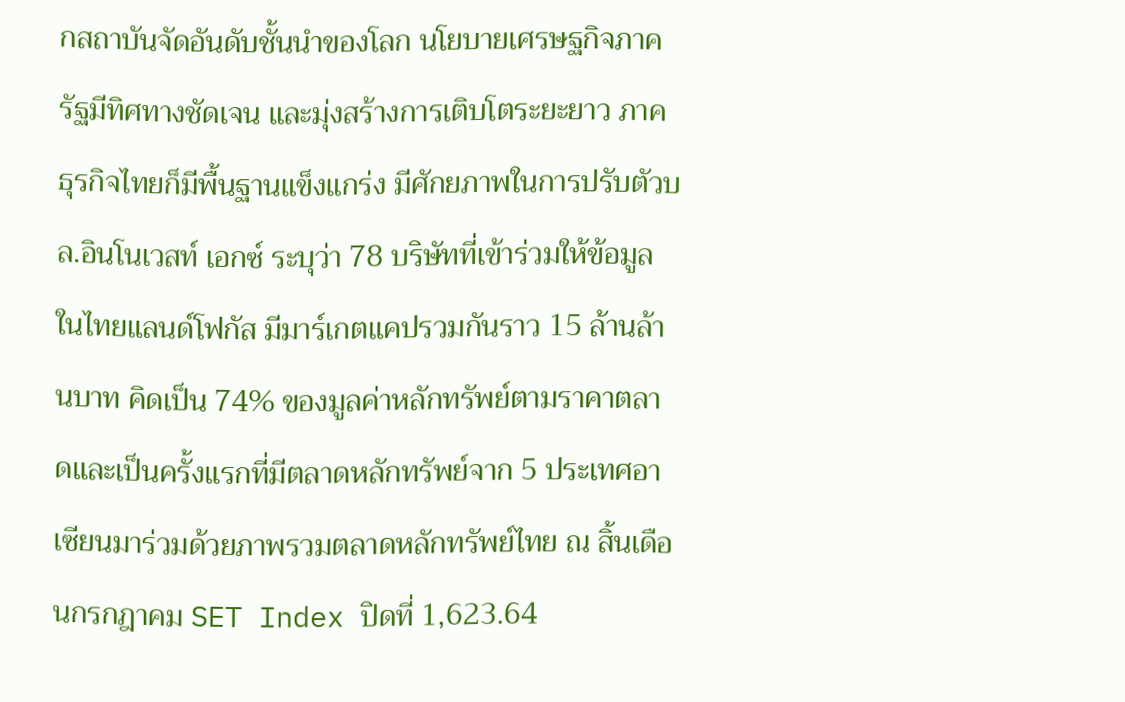กสถาบันจัดอันดับชั้นนำของโลก นโยบายเศรษฐกิจภาครัฐมีทิศทางชัดเจน และมุ่งสร้างการเติบโตระยะยาว ภาคธุรกิจไทยก็มีพื้นฐานแข็งแกร่ง มีศักยภาพในการปรับตัวบล.อินโนเวสท์ เอกซ์ ระบุว่า 78 บริษัทที่เข้าร่วมให้ข้อมูลในไทยแลนด์โฟกัส มีมาร์เกตแคปรวมกันราว 15 ล้านล้านบาท คิดเป็น 74% ของมูลค่าหลักทรัพย์ตามราคาตลาดและเป็นครั้งแรกที่มีตลาดหลักทรัพย์จาก 5 ประเทศอาเซียนมาร่วมด้วยภาพรวมตลาดหลักทรัพย์ไทย ณ สิ้นเดือนกรกฎาคม SET Index ปิดที่ 1,623.64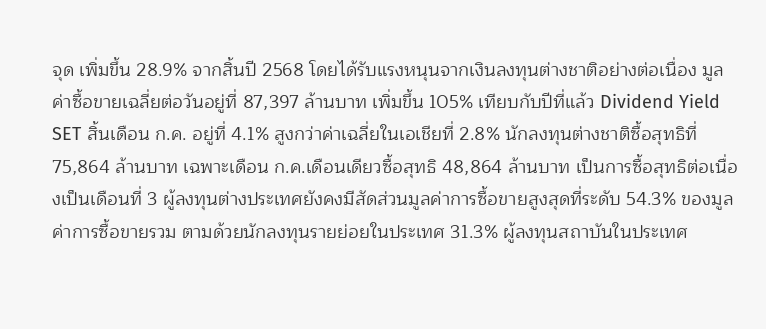จุด เพิ่มขึ้น 28.9% จากสิ้นปี 2568 โดยได้รับแรงหนุนจากเงินลงทุนต่างชาติอย่างต่อเนื่อง มูลค่าซื้อขายเฉลี่ยต่อวันอยู่ที่ 87,397 ล้านบาท เพิ่มขึ้น 105% เทียบกับปีที่แล้ว Dividend Yield SET สิ้นเดือน ก.ค. อยู่ที่ 4.1% สูงกว่าค่าเฉลี่ยในเอเชียที่ 2.8% นักลงทุนต่างชาติซื้อสุทธิที่ 75,864 ล้านบาท เฉพาะเดือน ก.ค.เดือนเดียวซื้อสุทธิ 48,864 ล้านบาท เป็นการซื้อสุทธิต่อเนื่องเป็นเดือนที่ 3 ผู้ลงทุนต่างประเทศยังคงมีสัดส่วนมูลค่าการซื้อขายสูงสุดที่ระดับ 54.3% ของมูลค่าการซื้อขายรวม ตามด้วยนักลงทุนรายย่อยในประเทศ 31.3% ผู้ลงทุนสถาบันในประเทศ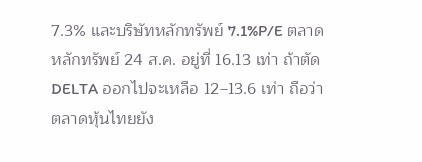7.3% และบริษัทหลักทรัพย์ 7.1%P/E ตลาดหลักทรัพย์ 24 ส.ค. อยู่ที่ 16.13 เท่า ถ้าตัด DELTA ออกไปจะเหลือ 12–13.6 เท่า ถือว่าตลาดหุ้นไทยยัง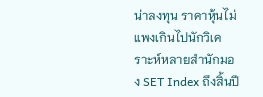น่าลงทุน ราคาหุ้นไม่แพงเกินไปนักวิเคราะห์หลายสำนักมอง SET Index ถึงสิ้นปี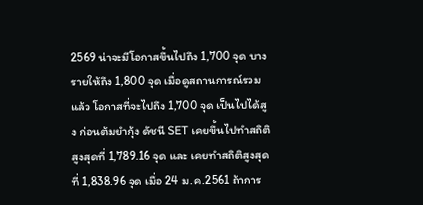2569 น่าจะมีโอกาสขึ้นไปถึง 1,700 จุด บางรายให้ถึง 1,800 จุด เมื่อดูสถานการณ์รวมแล้ว โอกาสที่จะไปถึง 1,700 จุด เป็นไปได้สูง ก่อนต้มยำกุ้ง ดัชนี SET เคยขึ้นไปทำสถิติสูงสุดที่ 1,789.16 จุด และ เคยทำสถิติสูงสุดที่ 1,838.96 จุด เมื่อ 24 ม.ค.2561 ถ้าการ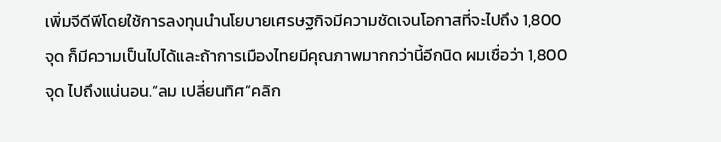เพิ่มจีดีพีโดยใช้การลงทุนนำนโยบายเศรษฐกิจมีความชัดเจนโอกาสที่จะไปถึง 1,800 จุด ก็มีความเป็นไปได้และถ้าการเมืองไทยมีคุณภาพมากกว่านี้อีกนิด ผมเชื่อว่า 1,800 จุด ไปถึงแน่นอน.“ลม เปลี่ยนทิศ”คลิก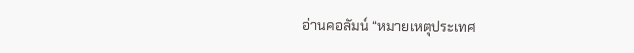อ่านคอลัมน์ “หมายเหตุประเทศ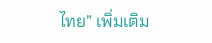ไทย” เพิ่มเติม